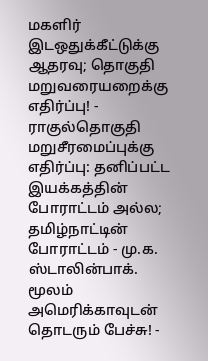மகளிர் இடஒதுக்கீட்டுக்கு ஆதரவு; தொகுதி மறுவரையறைக்கு எதிர்ப்பு! - ராகுல்தொகுதி மறுசீரமைப்புக்கு எதிர்ப்பு: தனிப்பட்ட இயக்கத்தின் போராட்டம் அல்ல; தமிழ்நாட்டின் போராட்டம் - மு.க. ஸ்டாலின்பாக். மூலம் அமெரிக்காவுடன் தொடரும் பேச்சு! -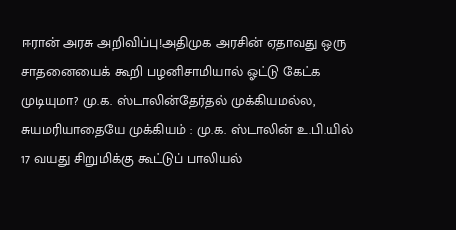ஈரான் அரசு அறிவிப்பு!அதிமுக அரசின் ஏதாவது ஒரு சாதனையைக் கூறி பழனிசாமியால் ஓட்டு கேட்க முடியுமா? மு.க. ஸ்டாலின்தேர்தல் முக்கியமல்ல, சுயமரியாதையே முக்கியம் : மு.க. ஸ்டாலின் உ.பி.யில் 17 வயது சிறுமிக்கு கூட்டுப் பாலியல்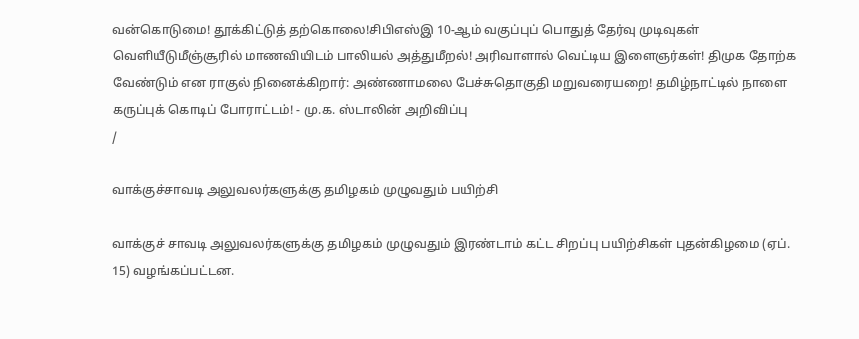வன்கொடுமை! தூக்கிட்டுத் தற்கொலை!சிபிஎஸ்இ 10-ஆம் வகுப்புப் பொதுத் தேர்வு முடிவுகள் வெளியீடுமீஞ்சூரில் மாணவியிடம் பாலியல் அத்துமீறல்! அரிவாளால் வெட்டிய இளைஞர்கள்! திமுக தோற்க வேண்டும் என ராகுல் நினைக்கிறார்: அண்ணாமலை பேச்சுதொகுதி மறுவரையறை! தமிழ்நாட்டில் நாளை கருப்புக் கொடிப் போராட்டம்! - மு.க. ஸ்டாலின் அறிவிப்பு
/

வாக்குச்சாவடி அலுவலர்களுக்கு தமிழகம் முழுவதும் பயிற்சி

வாக்குச் சாவடி அலுவலர்களுக்கு தமிழகம் முழுவதும் இரண்டாம் கட்ட சிறப்பு பயிற்சிகள் புதன்கிழமை (ஏப். 15) வழங்கப்பட்டன.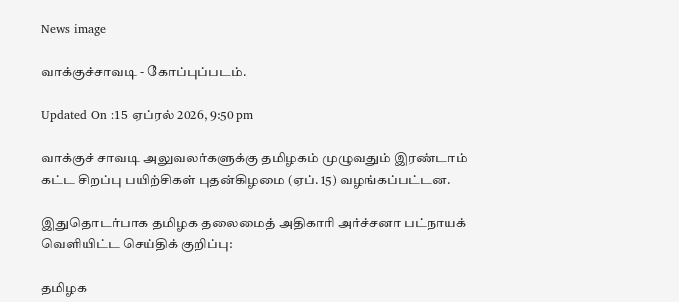News image

வாக்குச்சாவடி - கோப்புப்படம்.

Updated On :15 ஏப்ரல் 2026, 9:50 pm

வாக்குச் சாவடி அலுவலர்களுக்கு தமிழகம் முழுவதும் இரண்டாம் கட்ட சிறப்பு பயிற்சிகள் புதன்கிழமை (ஏப். 15) வழங்கப்பட்டன.

இதுதொடர்பாக தமிழக தலைமைத் அதிகாரி அர்ச்சனா பட்நாயக் வெளியிட்ட செய்திக் குறிப்பு:

தமிழக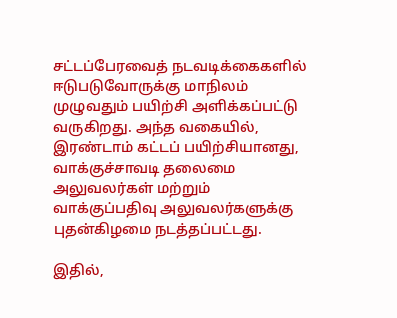சட்டப்பேரவைத் நடவடிக்கைகளில் ஈடுபடுவோருக்கு மாநிலம் முழுவதும் பயிற்சி அளிக்கப்பட்டு வருகிறது. அந்த வகையில், இரண்டாம் கட்டப் பயிற்சியானது, வாக்குச்சாவடி தலைமை அலுவலர்கள் மற்றும் வாக்குப்பதிவு அலுவலர்களுக்கு புதன்கிழமை நடத்தப்பட்டது.

இதில்,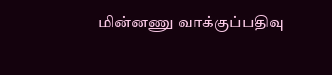மின்னணு வாக்குப்பதிவு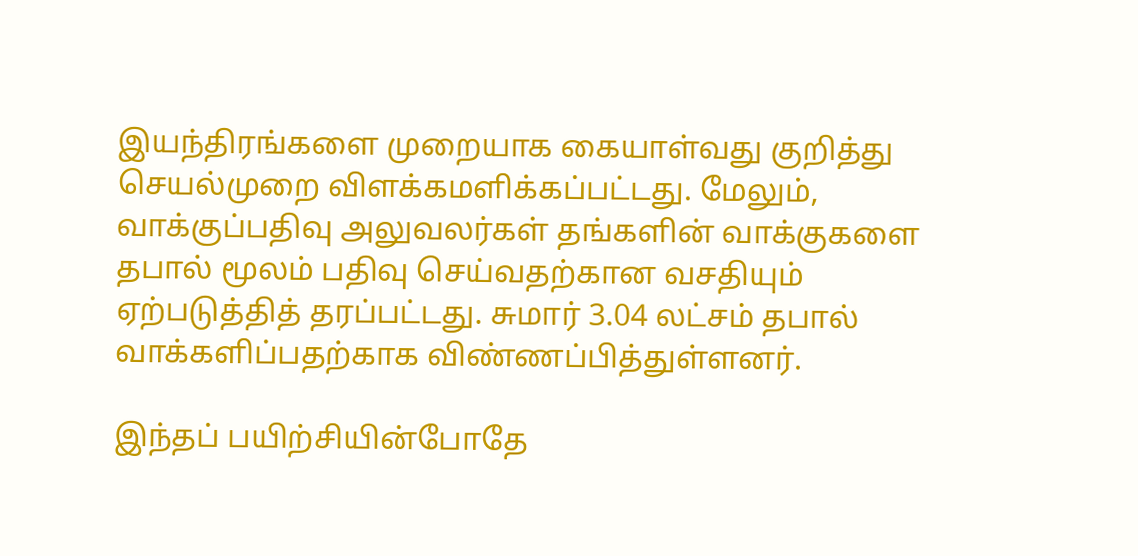இயந்திரங்களை முறையாக கையாள்வது குறித்து செயல்முறை விளக்கமளிக்கப்பட்டது. மேலும், வாக்குப்பதிவு அலுவலர்கள் தங்களின் வாக்குகளை தபால் மூலம் பதிவு செய்வதற்கான வசதியும் ஏற்படுத்தித் தரப்பட்டது. சுமார் 3.04 லட்சம் தபால் வாக்களிப்பதற்காக விண்ணப்பித்துள்ளனர்.

இந்தப் பயிற்சியின்போதே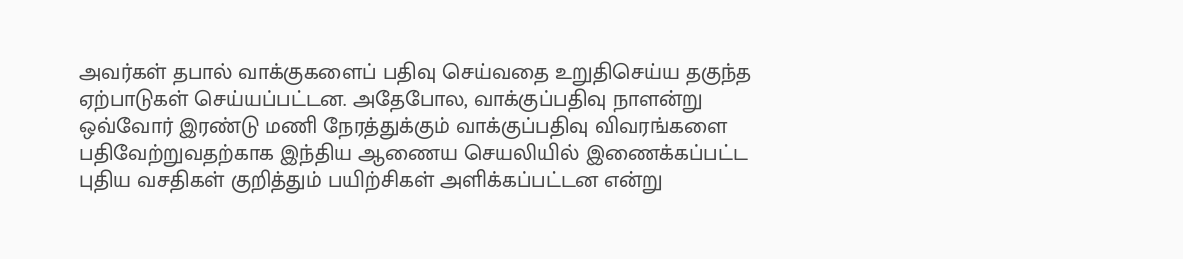அவர்கள் தபால் வாக்குகளைப் பதிவு செய்வதை உறுதிசெய்ய தகுந்த ஏற்பாடுகள் செய்யப்பட்டன. அதேபோல, வாக்குப்பதிவு நாளன்று ஒவ்வோர் இரண்டு மணி நேரத்துக்கும் வாக்குப்பதிவு விவரங்களை பதிவேற்றுவதற்காக இந்திய ஆணைய செயலியில் இணைக்கப்பட்ட புதிய வசதிகள் குறித்தும் பயிற்சிகள் அளிக்கப்பட்டன என்று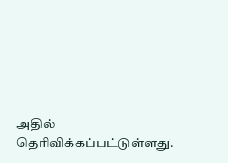அதில் தெரிவிக்கப்பட்டுள்ளது.